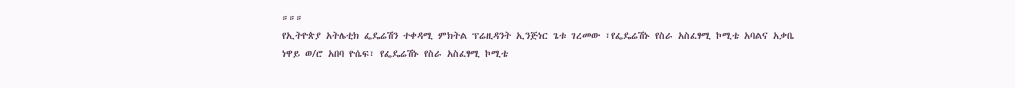።።።
የኢትዮጵያ አትሌቲክ ፌዴሬሽን ተቀዳሚ ምክትል ፕሬዚዳንት ኢንጅነር ጌቱ ገረመው ፣የፌዴሬሽኑ የስራ አስፈፃሚ ኮሚቴ አባልና አቃቤ ነዋይ ወ/ሮ አበባ ዮሴፍ፣ የፌዴሬሽኑ የስራ አስፈፃሚ ኮሚቴ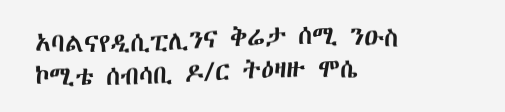አባልናየዲሲፒሊንና ቅሬታ ሰሚ ንዑስ ኮሚቴ ሰብሳቢ ዶ/ር ትዕዛዙ ሞሴ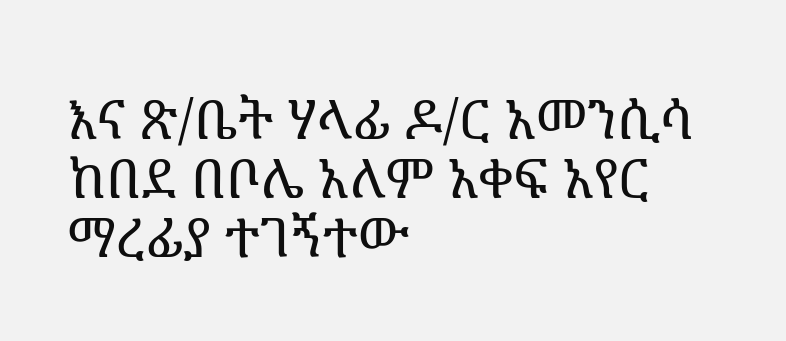እና ጽ/ቤት ሃላፊ ዶ/ር አመንሲሳ ከበደ በቦሌ አለም አቀፍ አየር ማረፊያ ተገኝተው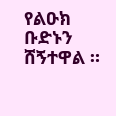የልዑክ ቡድኑን ሸኝተዋል ።